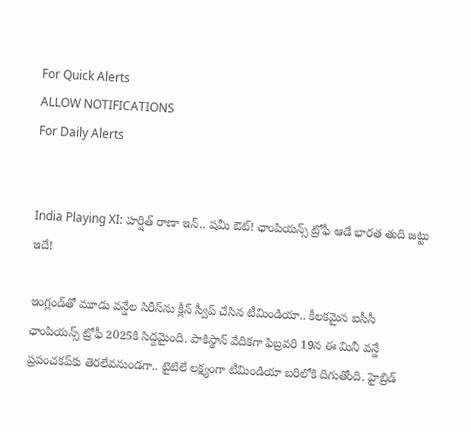For Quick Alerts
ALLOW NOTIFICATIONS
For Daily Alerts


India Playing XI: హర్షిత్ రాణా ఇన్.. షమీ ఔట్! ఛాంపియన్స్ ట్రోఫీ ఆడే భారత తుది జట్టు ఇదే!

ఇంగ్లండ్‌తో మూడు వన్డేల సిరీస్‌ను క్లీన్ స్వీప్ చేసిన టీమిండియా.. కీలకమైన ఐసీసీ ఛాంపియన్స్ ట్రోఫీ 2025కి సిద్దమైంది. పాకిస్థాన్ వేదికగా ఫిబ్రవరి 19న ఈ మినీ వన్డే ప్రపంచకప్‌కు తెరలేవనుండగా.. టైటిలే లక్ష్యంగా టీమిండియా బరిలోకి దిగుతోంది. హైబ్రిడ్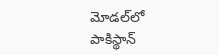మోడల్‌లో పాకిస్థాన్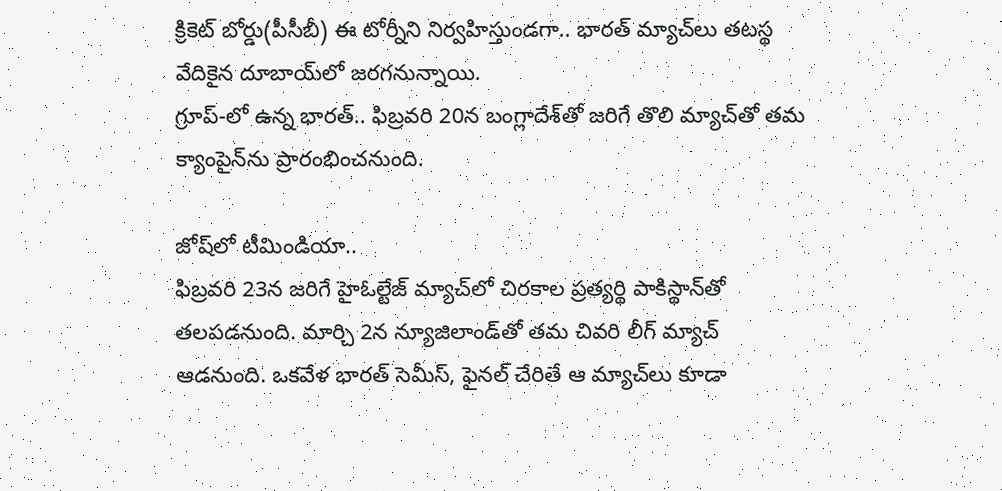క్రికెట్ బోర్డు(పీసీబీ) ఈ టోర్నీని నిర్వహిస్తుండగా.. భారత్ మ్యాచ్‌లు తటస్థ వేదికైన దూబాయ్‌లో జరగనున్నాయి.
గ్రూప్-లో ఉన్న భారత్.. ఫిబ్రవరి 20న బంగ్లాదేశ్‌తో జరిగే తొలి మ్యాచ్‌తో తమ క్యాంపైన్‌ను ప్రారంభించనుంది.

జోష్‌లో టీమిండియా..
ఫిబ్రవరి 23న జరిగే హైఓల్టేజ్ మ్యాచ్‌లో చిరకాల ప్రత్యర్థి పాకిస్థాన్‌తో తలపడనుంది. మార్చి 2న న్యూజిలాండ్‌తో తమ చివరి లీగ్ మ్యాచ్ ఆడనుంది. ఒకవేళ భారత్ సెమీస్, ఫైనల్ చేరితే ఆ మ్యాచ్‌లు కూడా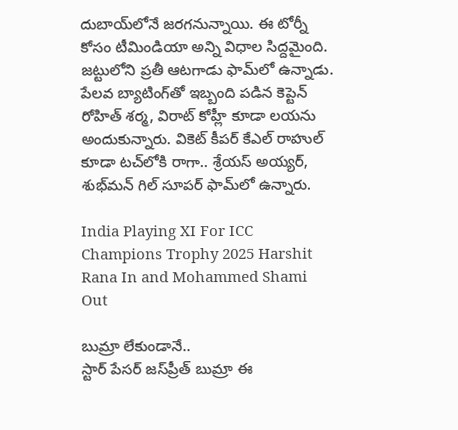దుబాయ్‌లోనే జరగనున్నాయి. ఈ టోర్నీ కోసం టీమిండియా అన్ని విధాల సిద్దమైంది. జట్టులోని ప్రతీ ఆటగాడు ఫామ్‌లో ఉన్నాడు. పేలవ బ్యాటింగ్‌తో ఇబ్బంది పడిన కెప్టెన్ రోహిత్ శర్మ, విరాట్ కోహ్లీ కూడా లయను అందుకున్నారు. వికెట్ కీపర్ కేఎల్ రాహుల్ కూడా టచ్‌లోకి రాగా.. శ్రేయస్ అయ్యర్, శుభ్‌మన్ గిల్ సూపర్ ఫామ్‌లో ఉన్నారు.

India Playing XI For ICC Champions Trophy 2025 Harshit Rana In and Mohammed Shami Out

బుమ్రా లేకుండానే..
స్టార్ పేసర్ జస్‌ప్రీత్ బుమ్రా ఈ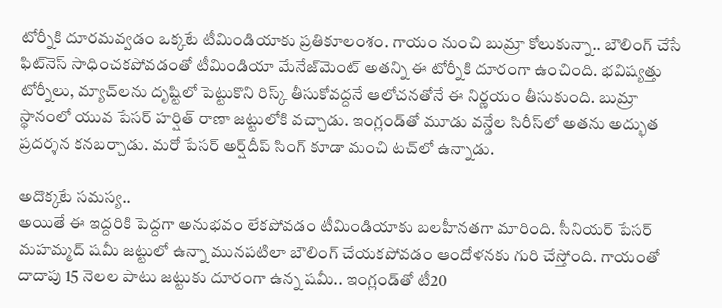టోర్నీకి దూరమవ్వడం ఒక్కటే టీమిండియాకు ప్రతికూలంశం. గాయం నుంచి బుమ్రా కోలుకున్నా.. బౌలింగ్ చేసే ఫిట్‌నెస్ సాధించకపోవడంతో టీమిండియా మేనేజ్‌మెంట్ అతన్ని ఈ టోర్నీకి దూరంగా ఉంచింది. భవిష్యత్తు టోర్నీలు, మ్యాచ్‌లను దృష్టిలో పెట్టుకొని రిస్క్ తీసుకోవద్దనే ఆలోచనతోనే ఈ నిర్ణయం తీసుకుంది. బుమ్రా స్థానంలో యువ పేసర్ హర్షిత్ రాణా జట్టులోకి వచ్చాడు. ఇంగ్లండ్‌తో మూడు వన్డేల సిరీస్‌లో అతను అద్భుత ప్రదర్శన కనబర్చాడు. మరో పేసర్ అర్ష్‌దీప్ సింగ్ కూడా మంచి టచ్‌లో ఉన్నాడు.

అదొక్కటే సమస్య..
అయితే ఈ ఇద్దరికి పెద్దగా అనుభవం లేకపోవడం టీమిండియాకు బలహీనతగా మారింది. సీనియర్ పేసర్ మహమ్మద్ షమీ జట్టులో ఉన్నా మునపటిలా బౌలింగ్ చేయకపోవడం ఆందోళనకు గురి చేస్తోంది. గాయంతో దాదాపు 15 నెలల పాటు జట్టుకు దూరంగా ఉన్న షమీ.. ఇంగ్లండ్‌తో టీ20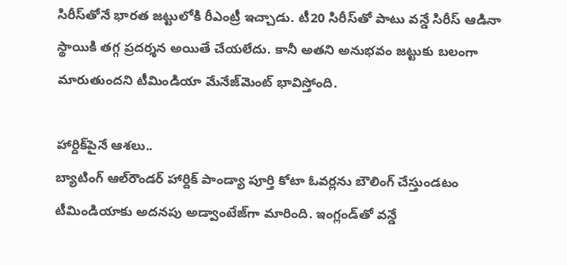సిరీస్‌‌తోనే భారత జట్టులోకి రీఎంట్రీ ఇచ్చాడు. టీ20 సిరీస్‌తో పాటు వన్డే సిరీస్ ఆడినా స్థాయికి తగ్గ ప్రదర్శన అయితే చేయలేదు. కానీ అతని అనుభవం జట్టుకు బలంగా మారుతుందని టీమిండియా మేనేజ్‌మెంట్ భావిస్తోంది.

హార్దిక్‌పైనే ఆశలు..
బ్యాటింగ్ ఆల్‌రౌండర్ హార్దిక్ పాండ్యా పూర్తి కోటా ఓవర్లను బౌలింగ్ చేస్తుండటం టీమిండియాకు అదనపు అడ్వాంటేజ్‌గా మారింది. ఇంగ్లండ్‌తో వన్డే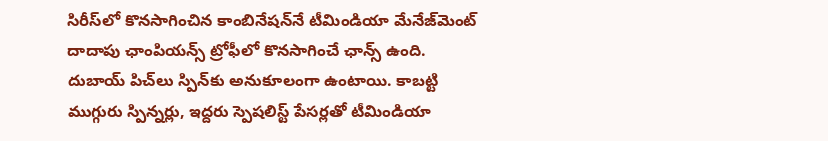సిరీస్‌లో కొనసాగించిన కాంబినేషన్‌నే టీమిండియా మేనేజ్‌మెంట్ దాదాపు ఛాంపియన్స్ ట్రోఫీలో కొనసాగించే ఛాన్స్ ఉంది. దుబాయ్ పిచ్‌లు స్పిన్‌కు అనుకూలంగా ఉంటాయి. కాబట్టి ముగ్గురు స్పిన్నర్లు, ఇద్దరు స్పెషలిస్ట్ పేసర్లతో టీమిండియా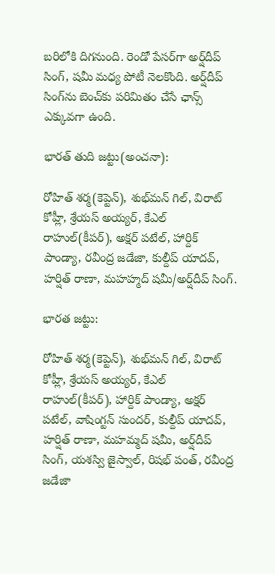బరిలోకి దిగనుంది. రెండో పేసర్‌గా అర్ష్‌దీప్ సింగ్, షమీ మధ్య పోటీ నెలకొంది. అర్ష్‌దీప్ సింగ్‌ను బెంచ్‌కు పరిమితం చేసే ఛాన్స్ ఎక్కువగా ఉంది.

భారత్ తుది జట్టు(అంచనా):

రోహిత్ శర్మ(కెప్టెన్), శుభ్‌మన్ గిల్, విరాట్ కోహ్లీ, శ్రేయస్ అయ్యర్, కేఎల్ రాహుల్(కీపర్), అక్షర్ పటేల్, హార్దిక్ పాండ్యా, రవీంద్ర జడేజా, కుల్దీప్ యాదవ్, హర్షిత్ రాణా, మహహ్మద్ షమీ/అర్ష్‌దీప్ సింగ్.

భారత జట్టు:

రోహిత్ శర్మ(కెప్టెన్), శుభ్‌మన్ గిల్, విరాట్ కోహ్లీ, శ్రేయస్ అయ్యర్, కేఎల్ రాహుల్(కీపర్), హార్దిక్ పాండ్యా, అక్షర్ పటేల్, వాషింగ్టన్ సుందర్, కుల్దీప్ యాదవ్, హర్షిత్ రాణా, మహమ్మద్ షమీ, అర్ష్‌దీప్ సింగ్, యశస్వి జైస్వాల్, రిషభ్ పంత్, రవీంద్ర జడేజా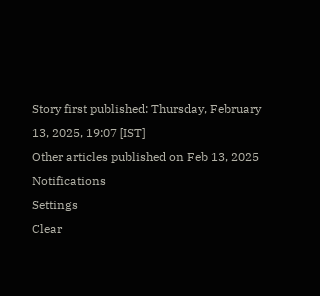Story first published: Thursday, February 13, 2025, 19:07 [IST]
Other articles published on Feb 13, 2025
Notifications
Settings
Clear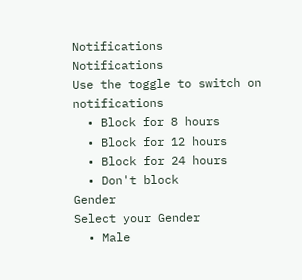Notifications
Notifications
Use the toggle to switch on notifications
  • Block for 8 hours
  • Block for 12 hours
  • Block for 24 hours
  • Don't block
Gender
Select your Gender
  • Male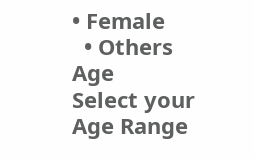• Female
  • Others
Age
Select your Age Range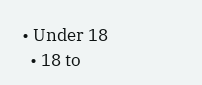• Under 18
  • 18 to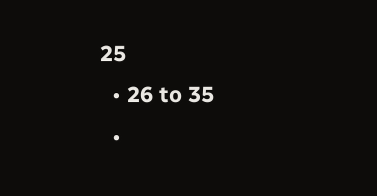25
  • 26 to 35
  •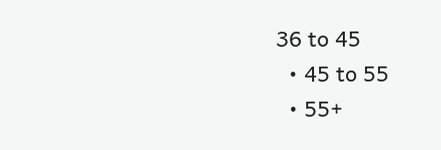36 to 45
  • 45 to 55
  • 55+